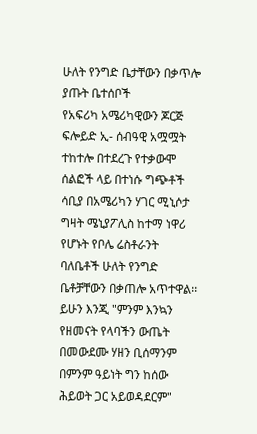ሁለት የንግድ ቤታቸውን በቃጥሎ ያጡት ቤተሰቦች
የአፍሪካ አሜሪካዊውን ጆርጅ ፍሎይድ ኢ- ሰብዓዊ አሟሟት ተከተሎ በተደረጉ የተቃውሞ ሰልፎች ላይ በተነሱ ግጭቶች ሳቢያ በአሜሪካን ሃገር ሚኒሶታ ግዛት ሜኒያፖሊስ ከተማ ነዋሪ የሆኑት የቦሌ ሬስቶራንት ባለቤቶች ሁለት የንግድ ቤቶቻቸውን በቃጠሎ አጥተዋል፡፡ ይሁን እንጂ "ምንም እንኳን የዘመናት የላባችን ውጤት በመውደሙ ሃዘን ቢሰማንም በምንም ዓይነት ግን ከሰው ሕይወት ጋር አይወዳደርም"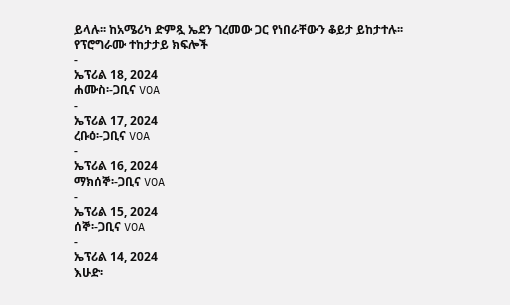ይላሉ፡፡ ከአሜሪካ ድምጿ ኤደን ገረመው ጋር የነበራቸውን ቆይታ ይከታተሉ፡፡
የፕሮግራሙ ተከታታይ ክፍሎች
-
ኤፕሪል 18, 2024
ሐሙስ፡-ጋቢና VOA
-
ኤፕሪል 17, 2024
ረቡዕ፡-ጋቢና VOA
-
ኤፕሪል 16, 2024
ማክሰኞ፡-ጋቢና VOA
-
ኤፕሪል 15, 2024
ሰኞ፡-ጋቢና VOA
-
ኤፕሪል 14, 2024
እሁድ፡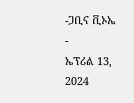-ጋቢና ቪኦኤ
-
ኤፕሪል 13, 2024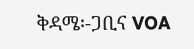ቅዳሜ፡-ጋቢና VOA